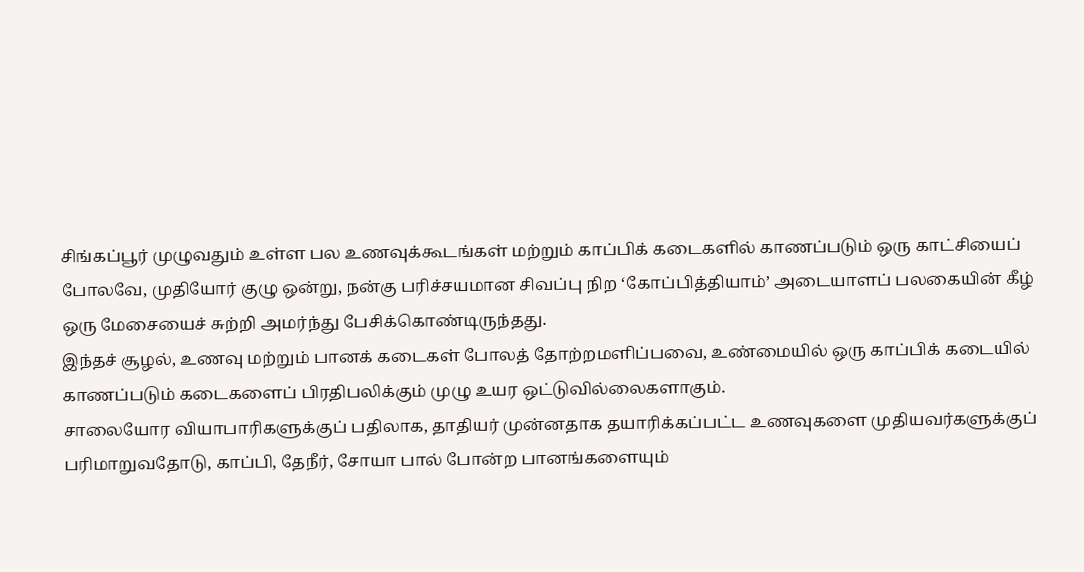சிங்கப்பூர் முழுவதும் உள்ள பல உணவுக்கூடங்கள் மற்றும் காப்பிக் கடைகளில் காணப்படும் ஒரு காட்சியைப் போலவே, முதியோர் குழு ஒன்று, நன்கு பரிச்சயமான சிவப்பு நிற ‘கோப்பித்தியாம்’ அடையாளப் பலகையின் கீழ் ஒரு மேசையைச் சுற்றி அமர்ந்து பேசிக்கொண்டிருந்தது.
இந்தச் சூழல், உணவு மற்றும் பானக் கடைகள் போலத் தோற்றமளிப்பவை, உண்மையில் ஒரு காப்பிக் கடையில் காணப்படும் கடைகளைப் பிரதிபலிக்கும் முழு உயர ஒட்டுவில்லைகளாகும்.
சாலையோர வியாபாரிகளுக்குப் பதிலாக, தாதியர் முன்னதாக தயாரிக்கப்பட்ட உணவுகளை முதியவர்களுக்குப் பரிமாறுவதோடு, காப்பி, தேநீர், சோயா பால் போன்ற பானங்களையும்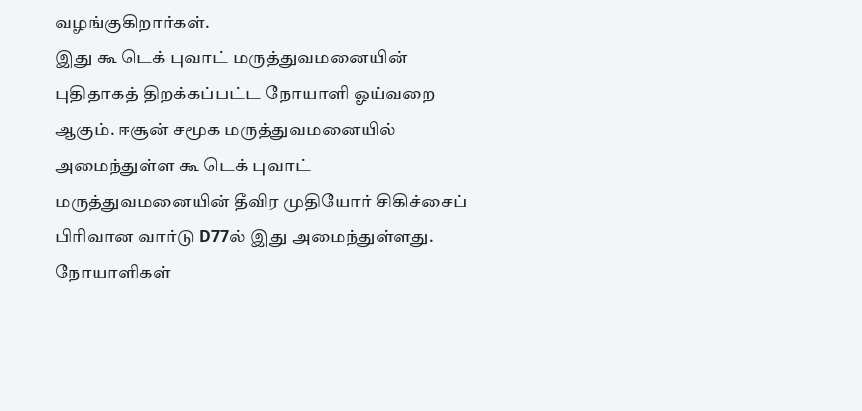வழங்குகிறார்கள்.
இது கூ டெக் புவாட் மருத்துவமனையின் புதிதாகத் திறக்கப்பட்ட நோயாளி ஓய்வறை ஆகும். ஈசூன் சமூக மருத்துவமனையில் அமைந்துள்ள கூ டெக் புவாட் மருத்துவமனையின் தீவிர முதியோர் சிகிச்சைப் பிரிவான வார்டு D77ல் இது அமைந்துள்ளது. நோயாளிகள்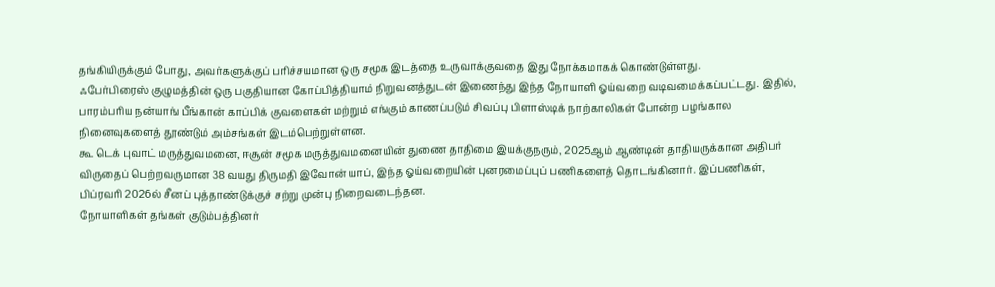தங்கியிருக்கும் போது, அவர்களுக்குப் பரிச்சயமான ஒரு சமூக இடத்தை உருவாக்குவதை இது நோக்கமாகக் கொண்டுள்ளது.
ஃபேர்பிரைஸ் குழுமத்தின் ஒரு பகுதியான கோப்பித்தியாம் நிறுவனத்துடன் இணைந்து இந்த நோயாளி ஓய்வறை வடிவமைக்கப்பட்டது. இதில், பாரம்பரிய நன்யாங் பீங்கான் காப்பிக் குவளைகள் மற்றும் எங்கும் காணப்படும் சிவப்பு பிளாஸ்டிக் நாற்காலிகள் போன்ற பழங்கால நினைவுகளைத் தூண்டும் அம்சங்கள் இடம்பெற்றுள்ளன.
கூ டெக் புவாட் மருத்துவமனை, ஈசூன் சமூக மருத்துவமனையின் துணை தாதிமை இயக்குநரும், 2025ஆம் ஆண்டின் தாதியருக்கான அதிபர் விருதைப் பெற்றவருமான 38 வயது திருமதி இவோன் யாப், இந்த ஓய்வறையின் புனரமைப்புப் பணிகளைத் தொடங்கினார். இப்பணிகள், பிப்ரவரி 2026ல் சீனப் புத்தாண்டுக்குச் சற்று முன்பு நிறைவடைந்தன.
நோயாளிகள் தங்கள் குடும்பத்தினர்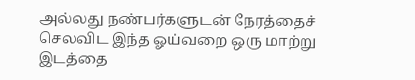அல்லது நண்பர்களுடன் நேரத்தைச் செலவிட இந்த ஓய்வறை ஒரு மாற்று இடத்தை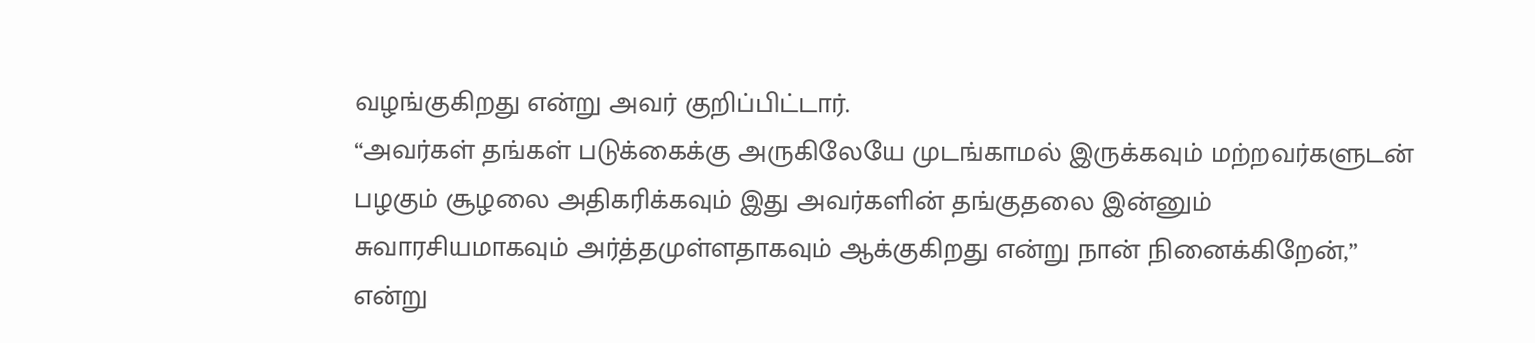வழங்குகிறது என்று அவர் குறிப்பிட்டார்.
“அவர்கள் தங்கள் படுக்கைக்கு அருகிலேயே முடங்காமல் இருக்கவும் மற்றவர்களுடன் பழகும் சூழலை அதிகரிக்கவும் இது அவர்களின் தங்குதலை இன்னும் சுவாரசியமாகவும் அர்த்தமுள்ளதாகவும் ஆக்குகிறது என்று நான் நினைக்கிறேன்,” என்று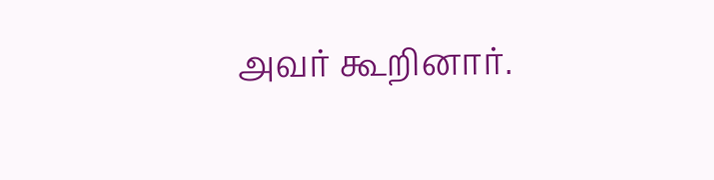அவர் கூறினார்.